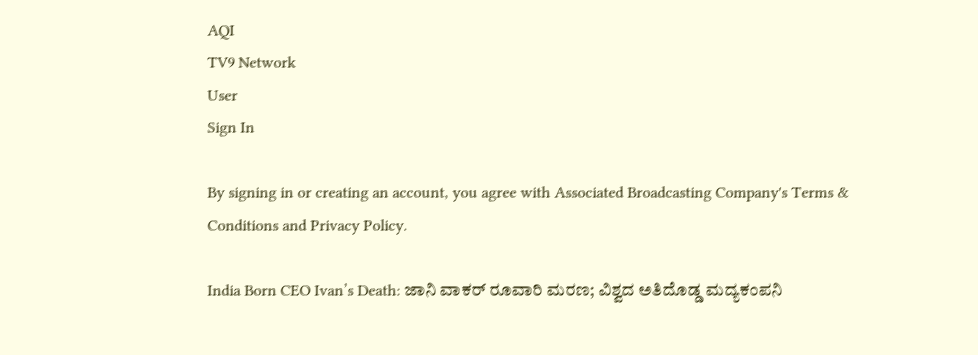AQI
TV9 Network
User
Sign In

By signing in or creating an account, you agree with Associated Broadcasting Company's Terms & Conditions and Privacy Policy.

India Born CEO Ivan’s Death: ಜಾನಿ ವಾಕರ್ ರೂವಾರಿ ಮರಣ; ವಿಶ್ವದ ಅತಿದೊಡ್ಡ ಮದ್ಯಕಂಪನಿ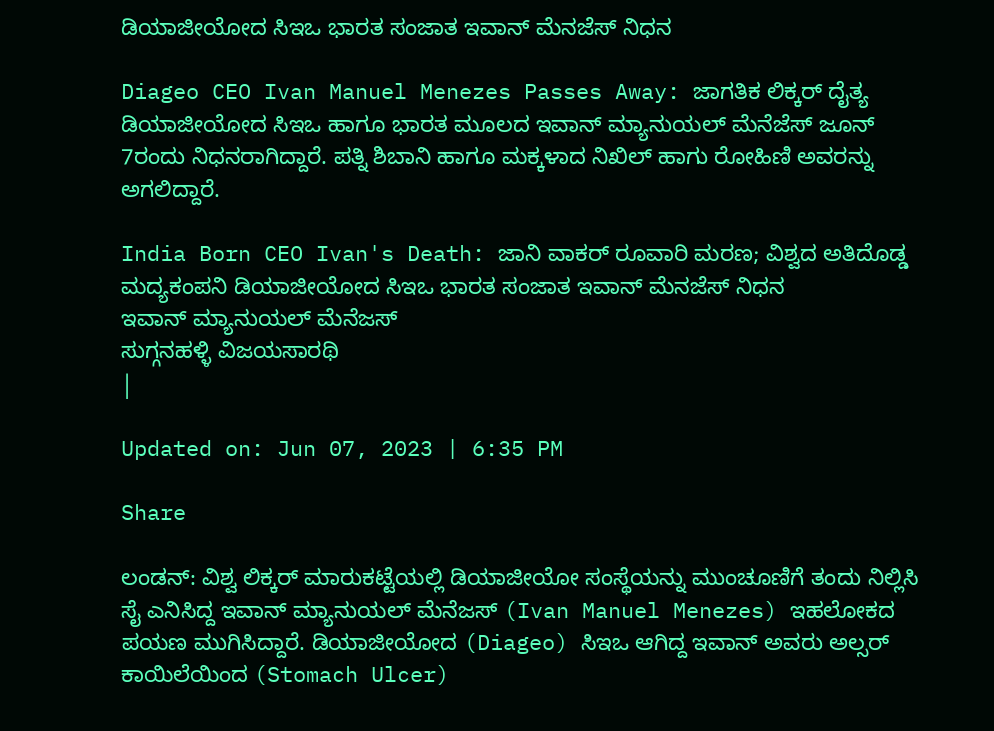ಡಿಯಾಜೀಯೋದ ಸಿಇಒ ಭಾರತ ಸಂಜಾತ ಇವಾನ್ ಮೆನಜೆಸ್ ನಿಧನ

Diageo CEO Ivan Manuel Menezes Passes Away: ಜಾಗತಿಕ ಲಿಕ್ಕರ್ ದೈತ್ಯ ಡಿಯಾಜೀಯೋದ ಸಿಇಒ ಹಾಗೂ ಭಾರತ ಮೂಲದ ಇವಾನ್ ಮ್ಯಾನುಯಲ್ ಮೆನೆಜೆಸ್ ಜೂನ್ 7ರಂದು ನಿಧನರಾಗಿದ್ದಾರೆ. ಪತ್ನಿ ಶಿಬಾನಿ ಹಾಗೂ ಮಕ್ಕಳಾದ ನಿಖಿಲ್ ಹಾಗು ರೋಹಿಣಿ ಅವರನ್ನು ಅಗಲಿದ್ದಾರೆ.

India Born CEO Ivan's Death: ಜಾನಿ ವಾಕರ್ ರೂವಾರಿ ಮರಣ; ವಿಶ್ವದ ಅತಿದೊಡ್ಡ ಮದ್ಯಕಂಪನಿ ಡಿಯಾಜೀಯೋದ ಸಿಇಒ ಭಾರತ ಸಂಜಾತ ಇವಾನ್ ಮೆನಜೆಸ್ ನಿಧನ
ಇವಾನ್ ಮ್ಯಾನುಯಲ್ ಮೆನೆಜಸ್
ಸುಗ್ಗನಹಳ್ಳಿ ವಿಜಯಸಾರಥಿ
|

Updated on: Jun 07, 2023 | 6:35 PM

Share

ಲಂಡನ್: ವಿಶ್ವ ಲಿಕ್ಕರ್ ಮಾರುಕಟ್ಟೆಯಲ್ಲಿ ಡಿಯಾಜೀಯೋ ಸಂಸ್ಥೆಯನ್ನು ಮುಂಚೂಣಿಗೆ ತಂದು ನಿಲ್ಲಿಸಿ ಸೈ ಎನಿಸಿದ್ದ ಇವಾನ್ ಮ್ಯಾನುಯಲ್ ಮೆನೆಜಸ್ (Ivan Manuel Menezes) ಇಹಲೋಕದ ಪಯಣ ಮುಗಿಸಿದ್ದಾರೆ. ಡಿಯಾಜೀಯೋದ (Diageo) ಸಿಇಒ ಆಗಿದ್ದ ಇವಾನ್ ಅವರು ಅಲ್ಸರ್ ಕಾಯಿಲೆಯಿಂದ (Stomach Ulcer)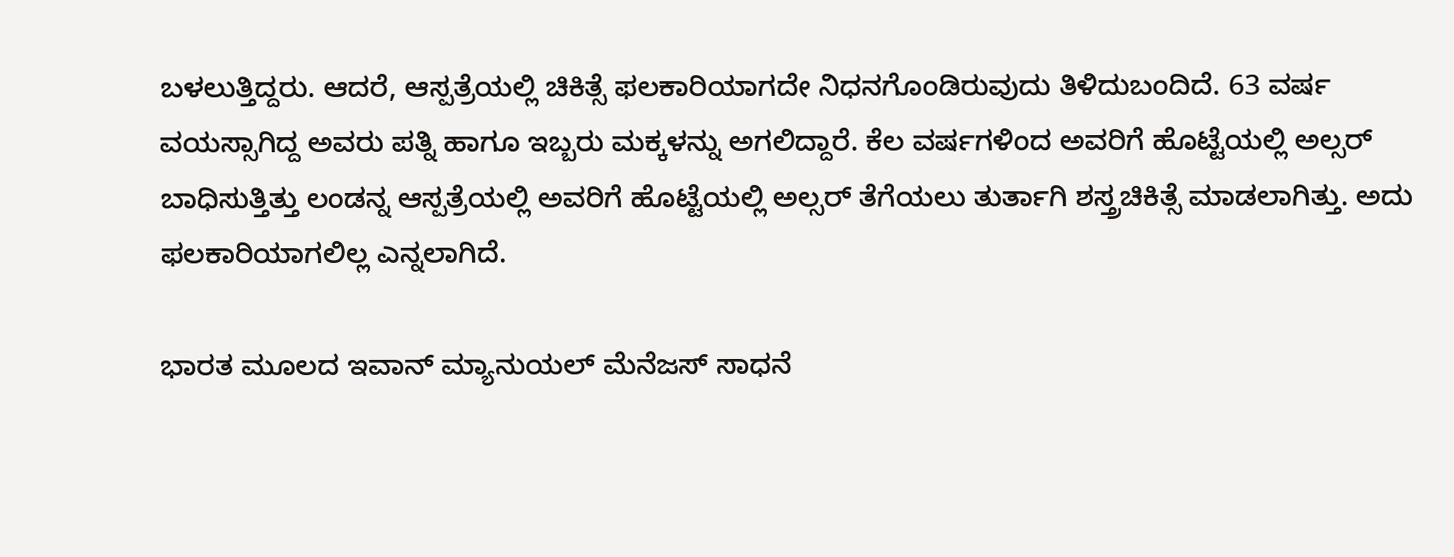ಬಳಲುತ್ತಿದ್ದರು. ಆದರೆ, ಆಸ್ಪತ್ರೆಯಲ್ಲಿ ಚಿಕಿತ್ಸೆ ಫಲಕಾರಿಯಾಗದೇ ನಿಧನಗೊಂಡಿರುವುದು ತಿಳಿದುಬಂದಿದೆ. 63 ವರ್ಷ ವಯಸ್ಸಾಗಿದ್ದ ಅವರು ಪತ್ನಿ ಹಾಗೂ ಇಬ್ಬರು ಮಕ್ಕಳನ್ನು ಅಗಲಿದ್ದಾರೆ. ಕೆಲ ವರ್ಷಗಳಿಂದ ಅವರಿಗೆ ಹೊಟ್ಟೆಯಲ್ಲಿ ಅಲ್ಸರ್ ಬಾಧಿಸುತ್ತಿತ್ತು ಲಂಡನ್ನ ಆಸ್ಪತ್ರೆಯಲ್ಲಿ ಅವರಿಗೆ ಹೊಟ್ಟೆಯಲ್ಲಿ ಅಲ್ಸರ್ ತೆಗೆಯಲು ತುರ್ತಾಗಿ ಶಸ್ತ್ರಚಿಕಿತ್ಸೆ ಮಾಡಲಾಗಿತ್ತು. ಅದು ಫಲಕಾರಿಯಾಗಲಿಲ್ಲ ಎನ್ನಲಾಗಿದೆ.

ಭಾರತ ಮೂಲದ ಇವಾನ್ ಮ್ಯಾನುಯಲ್ ಮೆನೆಜಸ್ ಸಾಧನೆ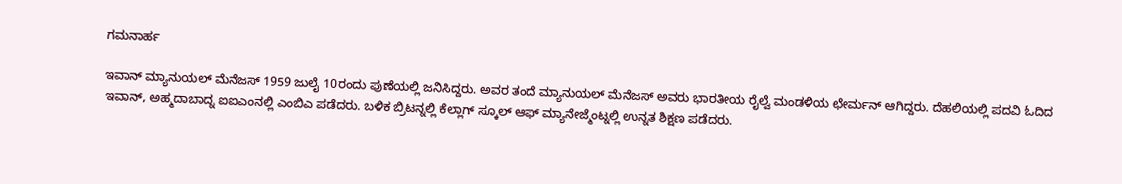ಗಮನಾರ್ಹ

ಇವಾನ್ ಮ್ಯಾನುಯಲ್ ಮೆನೆಜಸ್ 1959 ಜುಲೈ 10ರಂದು ಪುಣೆಯಲ್ಲಿ ಜನಿಸಿದ್ದರು. ಅವರ ತಂದೆ ಮ್ಯಾನುಯಲ್ ಮೆನೆಜಸ್ ಅವರು ಭಾರತೀಯ ರೈಲ್ವೆ ಮಂಡಳಿಯ ಛೇರ್ಮನ್ ಆಗಿದ್ದರು. ದೆಹಲಿಯಲ್ಲಿ ಪದವಿ ಓದಿದ ಇವಾನ್, ಅಹ್ಮದಾಬಾದ್ನ ಐಐಎಂನಲ್ಲಿ ಎಂಬಿಎ ಪಡೆದರು. ಬಳಿಕ ಬ್ರಿಟನ್ನಲ್ಲಿ ಕೆಲ್ಲಾಗ್ ಸ್ಕೂಲ್ ಆಫ್ ಮ್ಯಾನೇಜ್ಮೆಂಟ್ನಲ್ಲಿ ಉನ್ನತ ಶಿಕ್ಷಣ ಪಡೆದರು.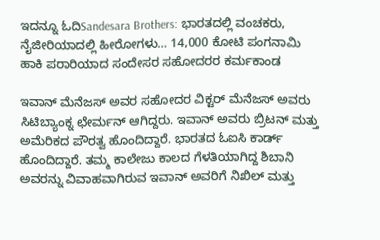ಇದನ್ನೂ ಓದಿSandesara Brothers: ಭಾರತದಲ್ಲಿ ವಂಚಕರು, ನೈಜೀರಿಯಾದಲ್ಲಿ ಹೀರೋಗಳು… 14,000 ಕೋಟಿ ಪಂಗನಾಮಿ ಹಾಕಿ ಪರಾರಿಯಾದ ಸಂದೇಸರ ಸಹೋದರರ ಕರ್ಮಕಾಂಡ

ಇವಾನ್ ಮೆನೆಜಸ್ ಅವರ ಸಹೋದರ ವಿಕ್ಟರ್ ಮೆನೆಜಸ್ ಅವರು ಸಿಟಿಬ್ಯಾಂಕ್ನ ಛೇರ್ಮನ್ ಆಗಿದ್ದರು. ಇವಾನ್ ಅವರು ಬ್ರಿಟನ್ ಮತ್ತು ಅಮೆರಿಕದ ಪೌರತ್ವ ಹೊಂದಿದ್ದಾರೆ. ಭಾರತದ ಓಐಸಿ ಕಾರ್ಡ್ ಹೊಂದಿದ್ದಾರೆ. ತಮ್ಮ ಕಾಲೇಜು ಕಾಲದ ಗೆಳತಿಯಾಗಿದ್ದ ಶಿಬಾನಿ ಅವರನ್ನು ವಿವಾಹವಾಗಿರುವ ಇವಾನ್ ಅವರಿಗೆ ನಿಖಿಲ್ ಮತ್ತು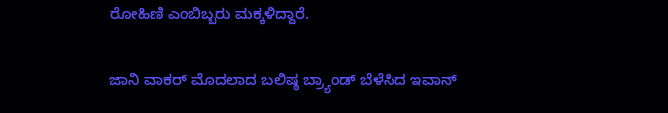ರೋಹಿಣಿ ಎಂಬಿಬ್ಬರು ಮಕ್ಕಳಿದ್ದಾರೆ.

ಜಾನಿ ವಾಕರ್ ಮೊದಲಾದ ಬಲಿಷ್ಠ ಬ್ರ್ಯಾಂಡ್ ಬೆಳೆಸಿದ ಇವಾನ್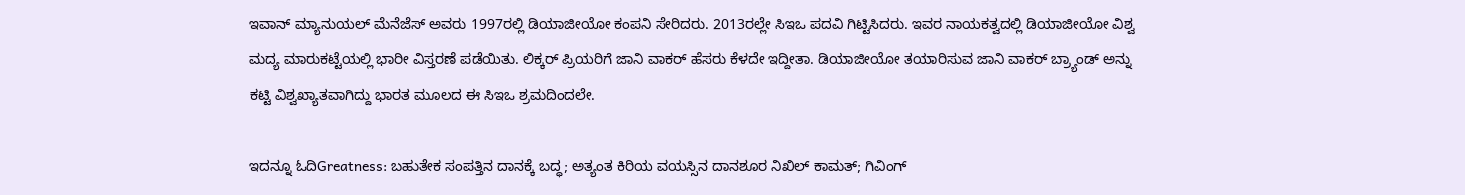ಇವಾನ್ ಮ್ಯಾನುಯಲ್ ಮೆನೆಜೆಸ್ ಅವರು 1997ರಲ್ಲಿ ಡಿಯಾಜೀಯೋ ಕಂಪನಿ ಸೇರಿದರು. 2013ರಲ್ಲೇ ಸಿಇಒ ಪದವಿ ಗಿಟ್ಟಿಸಿದರು. ಇವರ ನಾಯಕತ್ವದಲ್ಲಿ ಡಿಯಾಜೀಯೋ ವಿಶ್ವ ಮದ್ಯ ಮಾರುಕಟ್ಟೆಯಲ್ಲಿ ಭಾರೀ ವಿಸ್ತರಣೆ ಪಡೆಯಿತು. ಲಿಕ್ಕರ್ ಪ್ರಿಯರಿಗೆ ಜಾನಿ ವಾಕರ್ ಹೆಸರು ಕೆಳದೇ ಇದ್ದೀತಾ. ಡಿಯಾಜೀಯೋ ತಯಾರಿಸುವ ಜಾನಿ ವಾಕರ್ ಬ್ರ್ಯಾಂಡ್ ಅನ್ನು ಕಟ್ಟಿ ವಿಶ್ವಖ್ಯಾತವಾಗಿದ್ದು ಭಾರತ ಮೂಲದ ಈ ಸಿಇಒ ಶ್ರಮದಿಂದಲೇ.

ಇದನ್ನೂ ಓದಿGreatness: ಬಹುತೇಕ ಸಂಪತ್ತಿನ ದಾನಕ್ಕೆ ಬದ್ಧ; ಅತ್ಯಂತ ಕಿರಿಯ ವಯಸ್ಸಿನ ದಾನಶೂರ ನಿಖಿಲ್ ಕಾಮತ್; ಗಿವಿಂಗ್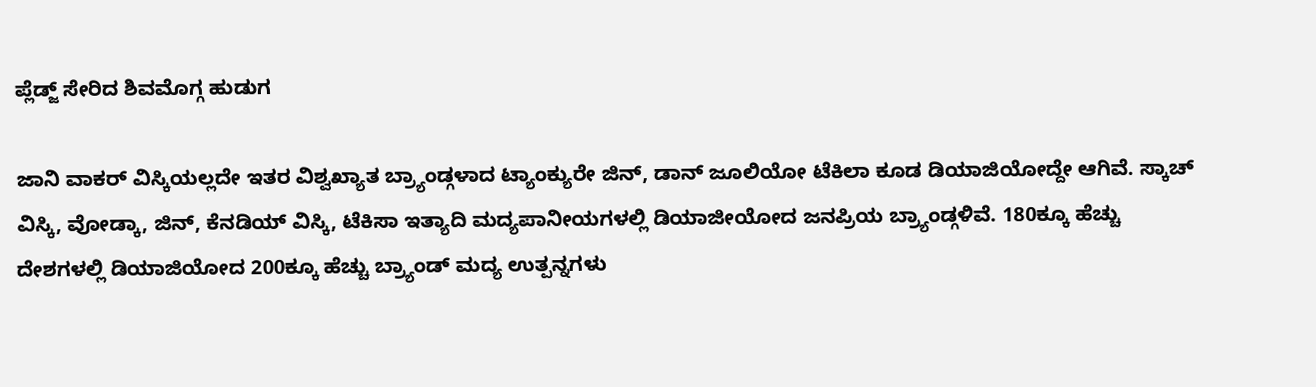ಪ್ಲೆಡ್ಜ್ ಸೇರಿದ ಶಿವಮೊಗ್ಗ ಹುಡುಗ

ಜಾನಿ ವಾಕರ್ ವಿಸ್ಕಿಯಲ್ಲದೇ ಇತರ ವಿಶ್ವಖ್ಯಾತ ಬ್ರ್ಯಾಂಡ್ಗಳಾದ ಟ್ಯಾಂಕ್ಯುರೇ ಜಿನ್, ಡಾನ್ ಜೂಲಿಯೋ ಟೆಕಿಲಾ ಕೂಡ ಡಿಯಾಜಿಯೋದ್ದೇ ಆಗಿವೆ. ಸ್ಕಾಚ್ ವಿಸ್ಕಿ, ವೋಡ್ಕಾ, ಜಿನ್, ಕೆನಡಿಯ್ ವಿಸ್ಕಿ, ಟೆಕಿಸಾ ಇತ್ಯಾದಿ ಮದ್ಯಪಾನೀಯಗಳಲ್ಲಿ ಡಿಯಾಜೀಯೋದ ಜನಪ್ರಿಯ ಬ್ರ್ಯಾಂಡ್ಗಳಿವೆ. 180ಕ್ಕೂ ಹೆಚ್ಚು ದೇಶಗಳಲ್ಲಿ ಡಿಯಾಜಿಯೋದ 200ಕ್ಕೂ ಹೆಚ್ಚು ಬ್ರ್ಯಾಂಡ್ ಮದ್ಯ ಉತ್ಪನ್ನಗಳು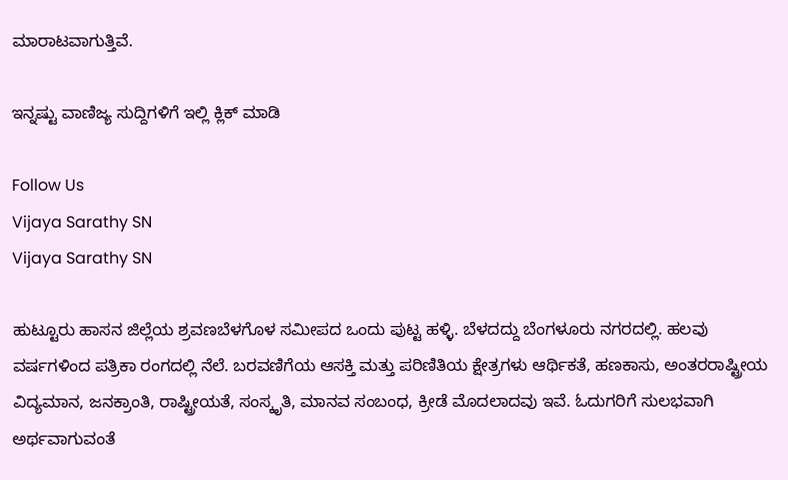ಮಾರಾಟವಾಗುತ್ತಿವೆ.

ಇನ್ನಷ್ಟು ವಾಣಿಜ್ಯ ಸುದ್ದಿಗಳಿಗೆ ಇಲ್ಲಿ ಕ್ಲಿಕ್ ಮಾಡಿ

Follow Us
Vijaya Sarathy SN
Vijaya Sarathy SN

ಹುಟ್ಟೂರು ಹಾಸನ ಜಿಲ್ಲೆಯ ಶ್ರವಣಬೆಳಗೊಳ ಸಮೀಪದ ಒಂದು ಪುಟ್ಟ ಹಳ್ಳಿ. ಬೆಳದದ್ದು ಬೆಂಗಳೂರು ನಗರದಲ್ಲಿ. ಹಲವು ವರ್ಷಗಳಿಂದ ಪತ್ರಿಕಾ ರಂಗದಲ್ಲಿ ನೆಲೆ. ಬರವಣಿಗೆಯ ಆಸಕ್ತಿ ಮತ್ತು ಪರಿಣಿತಿಯ ಕ್ಷೇತ್ರಗಳು ಆರ್ಥಿಕತೆ, ಹಣಕಾಸು, ಅಂತರರಾಷ್ಟ್ರೀಯ ವಿದ್ಯಮಾನ, ಜನಕ್ರಾಂತಿ, ರಾಷ್ಟ್ರೀಯತೆ, ಸಂಸ್ಕೃತಿ, ಮಾನವ ಸಂಬಂಧ, ಕ್ರೀಡೆ ಮೊದಲಾದವು ಇವೆ. ಓದುಗರಿಗೆ ಸುಲಭವಾಗಿ ಅರ್ಥವಾಗುವಂತೆ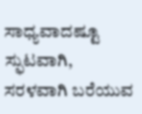ಸಾಧ್ಯವಾದಷ್ಟೂ ಸ್ಫುಟವಾಗಿ, ಸರಳವಾಗಿ ಬರೆಯುವ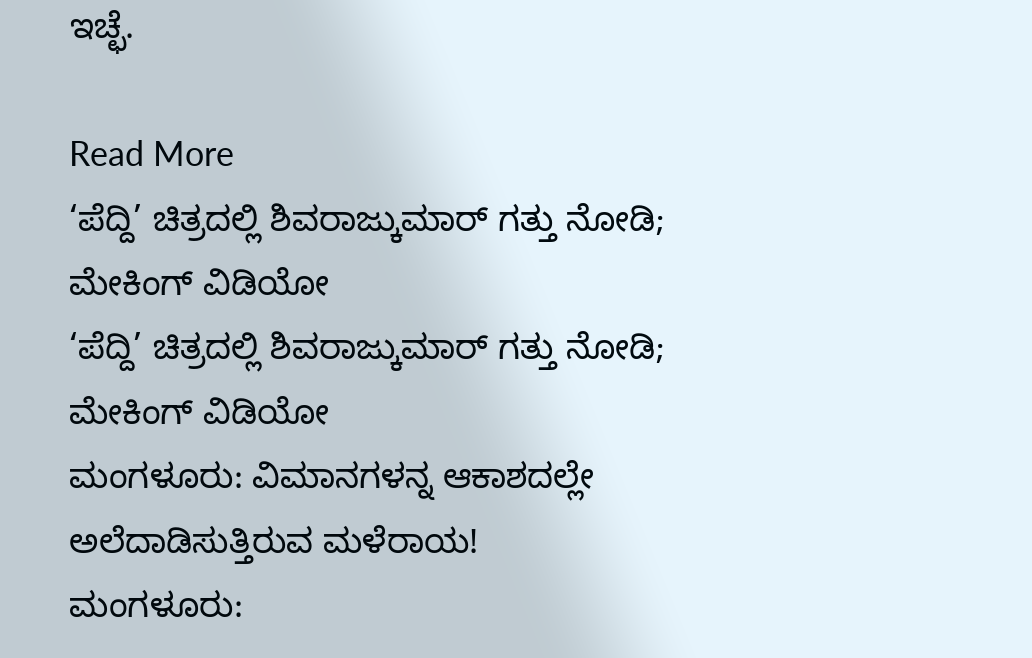ಇಚ್ಛೆ.

Read More
‘ಪೆದ್ದಿ’ ಚಿತ್ರದಲ್ಲಿ ಶಿವರಾಜ್ಕುಮಾರ್ ಗತ್ತು ನೋಡಿ; ಮೇಕಿಂಗ್ ವಿಡಿಯೋ
‘ಪೆದ್ದಿ’ ಚಿತ್ರದಲ್ಲಿ ಶಿವರಾಜ್ಕುಮಾರ್ ಗತ್ತು ನೋಡಿ; ಮೇಕಿಂಗ್ ವಿಡಿಯೋ
ಮಂಗಳೂರು: ವಿಮಾನಗಳನ್ನ ಆಕಾಶದಲ್ಲೇ ಅಲೆದಾಡಿಸುತ್ತಿರುವ ಮಳೆರಾಯ!
ಮಂಗಳೂರು: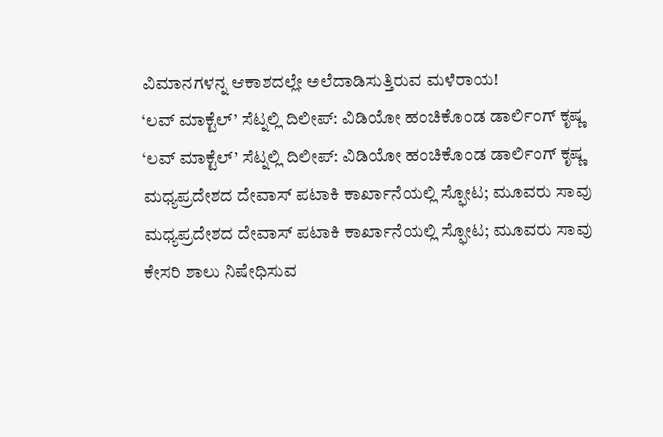ವಿಮಾನಗಳನ್ನ ಆಕಾಶದಲ್ಲೇ ಅಲೆದಾಡಿಸುತ್ತಿರುವ ಮಳೆರಾಯ!
‘ಲವ್ ಮಾಕ್ಟೆಲ್’ ಸೆಟ್ನಲ್ಲಿ ದಿಲೀಪ್: ವಿಡಿಯೋ ಹಂಚಿಕೊಂಡ ಡಾರ್ಲಿಂಗ್ ಕೃಷ್ಣ
‘ಲವ್ ಮಾಕ್ಟೆಲ್’ ಸೆಟ್ನಲ್ಲಿ ದಿಲೀಪ್: ವಿಡಿಯೋ ಹಂಚಿಕೊಂಡ ಡಾರ್ಲಿಂಗ್ ಕೃಷ್ಣ
ಮಧ್ಯಪ್ರದೇಶದ ದೇವಾಸ್ ಪಟಾಕಿ ಕಾರ್ಖಾನೆಯಲ್ಲಿ ಸ್ಫೋಟ; ಮೂವರು ಸಾವು
ಮಧ್ಯಪ್ರದೇಶದ ದೇವಾಸ್ ಪಟಾಕಿ ಕಾರ್ಖಾನೆಯಲ್ಲಿ ಸ್ಫೋಟ; ಮೂವರು ಸಾವು
ಕೇಸರಿ ಶಾಲು ನಿಷೇಧಿಸುವ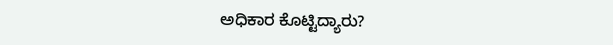ಅಧಿಕಾರ ಕೊಟ್ಟಿದ್ಯಾರು?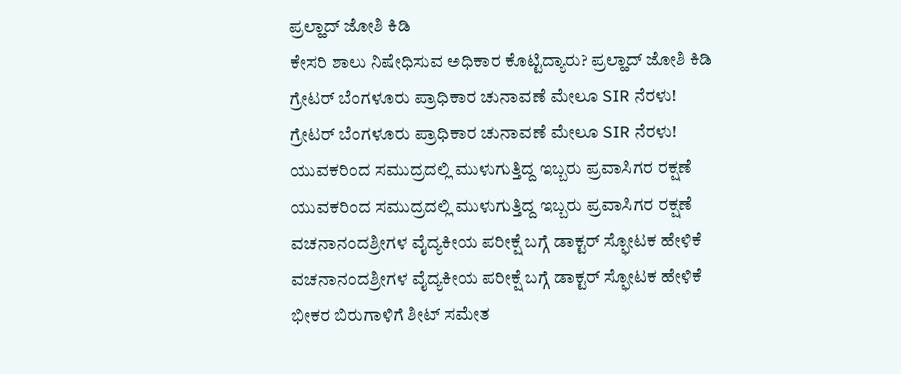ಪ್ರಲ್ಹಾದ್ ಜೋಶಿ ಕಿಡಿ
ಕೇಸರಿ ಶಾಲು ನಿಷೇಧಿಸುವ ಅಧಿಕಾರ ಕೊಟ್ಟಿದ್ಯಾರು? ಪ್ರಲ್ಹಾದ್ ಜೋಶಿ ಕಿಡಿ
ಗ್ರೇಟರ್ ಬೆಂಗಳೂರು ಪ್ರಾಧಿಕಾರ ಚುನಾವಣೆ ಮೇಲೂ SIR ನೆರಳು!
ಗ್ರೇಟರ್ ಬೆಂಗಳೂರು ಪ್ರಾಧಿಕಾರ ಚುನಾವಣೆ ಮೇಲೂ SIR ನೆರಳು!
ಯುವಕರಿಂದ ಸಮುದ್ರದಲ್ಲಿ ಮುಳುಗುತ್ತಿದ್ದ ಇಬ್ಬರು ಪ್ರವಾಸಿಗರ ರಕ್ಷಣೆ
ಯುವಕರಿಂದ ಸಮುದ್ರದಲ್ಲಿ ಮುಳುಗುತ್ತಿದ್ದ ಇಬ್ಬರು ಪ್ರವಾಸಿಗರ ರಕ್ಷಣೆ
ವಚನಾನಂದಶ್ರೀಗಳ ವೈದ್ಯಕೀಯ ಪರೀಕ್ಷೆ ಬಗ್ಗೆ ಡಾಕ್ಟರ್ ಸ್ಫೋಟಕ ಹೇಳಿಕೆ
ವಚನಾನಂದಶ್ರೀಗಳ ವೈದ್ಯಕೀಯ ಪರೀಕ್ಷೆ ಬಗ್ಗೆ ಡಾಕ್ಟರ್ ಸ್ಫೋಟಕ ಹೇಳಿಕೆ
ಭೀಕರ ಬಿರುಗಾಳಿಗೆ ಶೀಟ್ ಸಮೇತ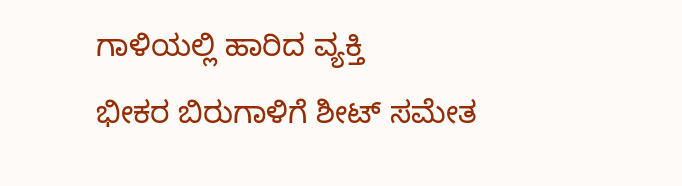ಗಾಳಿಯಲ್ಲಿ ಹಾರಿದ ವ್ಯಕ್ತಿ
ಭೀಕರ ಬಿರುಗಾಳಿಗೆ ಶೀಟ್ ಸಮೇತ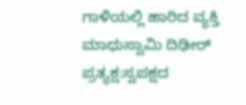ಗಾಳಿಯಲ್ಲಿ ಹಾರಿದ ವ್ಯಕ್ತಿ
ಮಾಧುಸ್ವಾಮಿ ದಿಢೀರ್ ಪ್ರತ್ಯಕ್ಷ:ಸ್ವಪಕ್ಷದ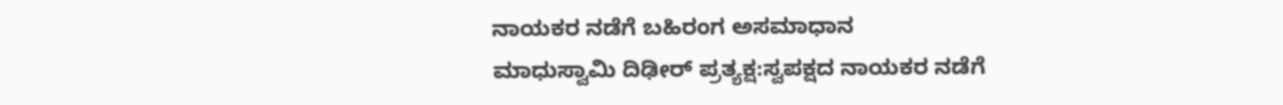ನಾಯಕರ ನಡೆಗೆ ಬಹಿರಂಗ ಅಸಮಾಧಾನ
ಮಾಧುಸ್ವಾಮಿ ದಿಢೀರ್ ಪ್ರತ್ಯಕ್ಷ:ಸ್ವಪಕ್ಷದ ನಾಯಕರ ನಡೆಗೆ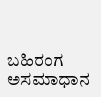ಬಹಿರಂಗ ಅಸಮಾಧಾನ